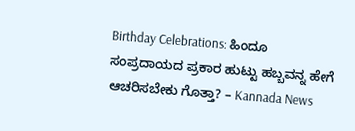Birthday Celebrations: ಹಿಂದೂ ಸಂಪ್ರದಾಯದ ಪ್ರಕಾರ ಹುಟ್ಟು ಹಬ್ಬವನ್ನ ಹೇಗೆ ಆಚರಿಸಬೇಕು ಗೊತ್ತಾ? – Kannada News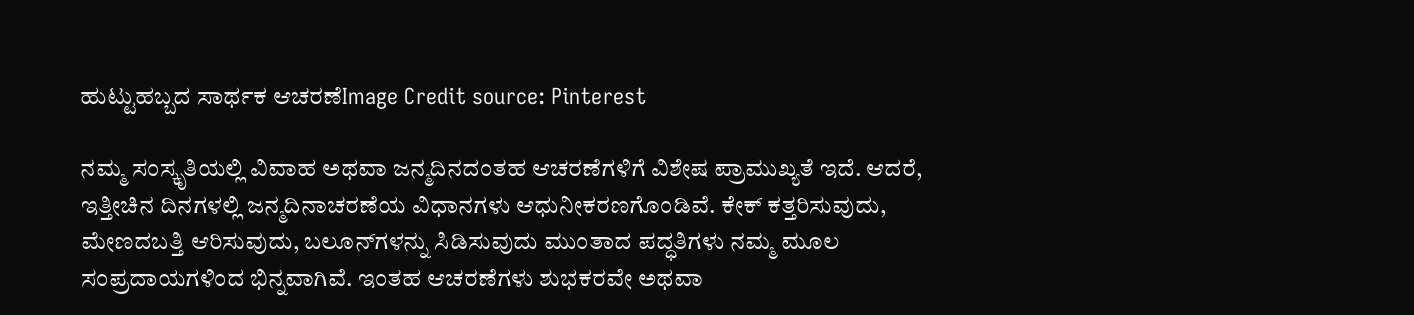ಹುಟ್ಟುಹಬ್ಬದ ಸಾರ್ಥಕ ಆಚರಣೆImage Credit source: Pinterest

ನಮ್ಮ ಸಂಸ್ಕೃತಿಯಲ್ಲಿ ವಿವಾಹ ಅಥವಾ ಜನ್ಮದಿನದಂತಹ ಆಚರಣೆಗಳಿಗೆ ವಿಶೇಷ ಪ್ರಾಮುಖ್ಯತೆ ಇದೆ. ಆದರೆ, ಇತ್ತೀಚಿನ ದಿನಗಳಲ್ಲಿ ಜನ್ಮದಿನಾಚರಣೆಯ ವಿಧಾನಗಳು ಆಧುನೀಕರಣಗೊಂಡಿವೆ. ಕೇಕ್ ಕತ್ತರಿಸುವುದು, ಮೇಣದಬತ್ತಿ ಆರಿಸುವುದು, ಬಲೂನ್‌ಗಳನ್ನು ಸಿಡಿಸುವುದು ಮುಂತಾದ ಪದ್ಧತಿಗಳು ನಮ್ಮ ಮೂಲ ಸಂಪ್ರದಾಯಗಳಿಂದ ಭಿನ್ನವಾಗಿವೆ. ಇಂತಹ ಆಚರಣೆಗಳು ಶುಭಕರವೇ ಅಥವಾ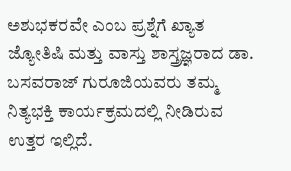ಅಶುಭಕರವೇ ಎಂಬ ಪ್ರಶ್ನೆಗೆ ಖ್ಯಾತ ಜ್ಯೋತಿಷಿ ಮತ್ತು ವಾಸ್ತು ಶಾಸ್ತ್ರಜ್ಞರಾದ ಡಾ. ಬಸವರಾಜ್ ಗುರೂಜಿಯವರು ತಮ್ಮ ನಿತ್ಯಭಕ್ತಿ ಕಾರ್ಯಕ್ರಮದಲ್ಲಿ ನೀಡಿರುವ ಉತ್ತರ ಇಲ್ಲಿದೆ.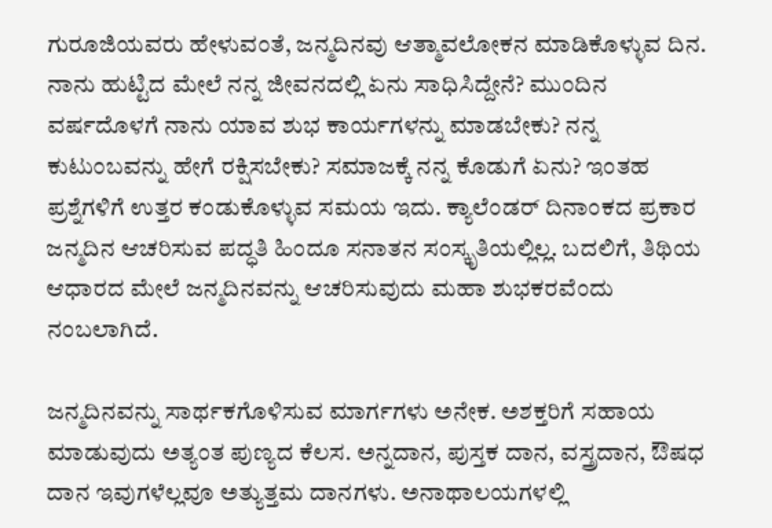ಗುರೂಜಿಯವರು ಹೇಳುವಂತೆ, ಜನ್ಮದಿನವು ಆತ್ಮಾವಲೋಕನ ಮಾಡಿಕೊಳ್ಳುವ ದಿನ. ನಾನು ಹುಟ್ಟಿದ ಮೇಲೆ ನನ್ನ ಜೀವನದಲ್ಲಿ ಏನು ಸಾಧಿಸಿದ್ದೇನೆ? ಮುಂದಿನ ವರ್ಷದೊಳಗೆ ನಾನು ಯಾವ ಶುಭ ಕಾರ್ಯಗಳನ್ನು ಮಾಡಬೇಕು? ನನ್ನ ಕುಟುಂಬವನ್ನು ಹೇಗೆ ರಕ್ಷಿಸಬೇಕು? ಸಮಾಜಕ್ಕೆ ನನ್ನ ಕೊಡುಗೆ ಏನು? ಇಂತಹ ಪ್ರಶ್ನೆಗಳಿಗೆ ಉತ್ತರ ಕಂಡುಕೊಳ್ಳುವ ಸಮಯ ಇದು. ಕ್ಯಾಲೆಂಡರ್ ದಿನಾಂಕದ ಪ್ರಕಾರ ಜನ್ಮದಿನ ಆಚರಿಸುವ ಪದ್ಧತಿ ಹಿಂದೂ ಸನಾತನ ಸಂಸ್ಕೃತಿಯಲ್ಲಿಲ್ಲ. ಬದಲಿಗೆ, ತಿಥಿಯ ಆಧಾರದ ಮೇಲೆ ಜನ್ಮದಿನವನ್ನು ಆಚರಿಸುವುದು ಮಹಾ ಶುಭಕರವೆಂದು ನಂಬಲಾಗಿದೆ.

ಜನ್ಮದಿನವನ್ನು ಸಾರ್ಥಕಗೊಳಿಸುವ ಮಾರ್ಗಗಳು ಅನೇಕ. ಅಶಕ್ತರಿಗೆ ಸಹಾಯ ಮಾಡುವುದು ಅತ್ಯಂತ ಪುಣ್ಯದ ಕೆಲಸ. ಅನ್ನದಾನ, ಪುಸ್ತಕ ದಾನ, ವಸ್ತ್ರದಾನ, ಔಷಧ ದಾನ ಇವುಗಳೆಲ್ಲವೂ ಅತ್ಯುತ್ತಮ ದಾನಗಳು. ಅನಾಥಾಲಯಗಳಲ್ಲಿ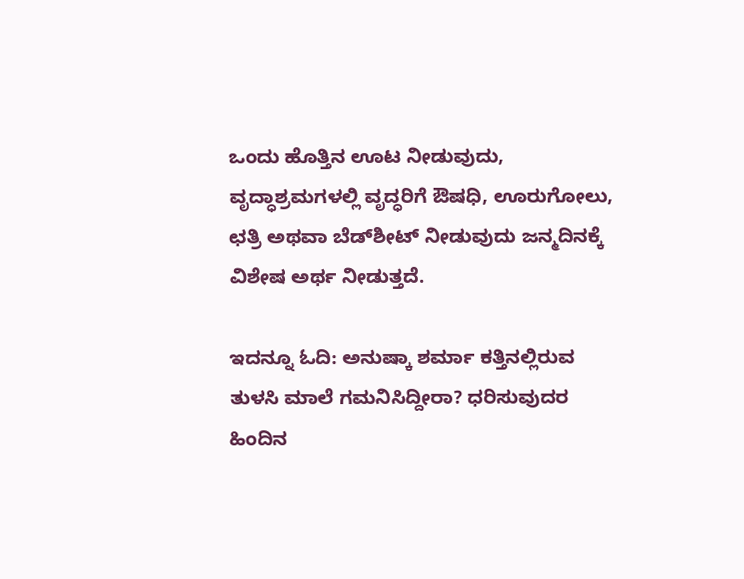ಒಂದು ಹೊತ್ತಿನ ಊಟ ನೀಡುವುದು, ವೃದ್ಧಾಶ್ರಮಗಳಲ್ಲಿ ವೃದ್ಧರಿಗೆ ಔಷಧಿ, ಊರುಗೋಲು, ಛತ್ರಿ ಅಥವಾ ಬೆಡ್‌ಶೀಟ್ ನೀಡುವುದು ಜನ್ಮದಿನಕ್ಕೆ ವಿಶೇಷ ಅರ್ಥ ನೀಡುತ್ತದೆ.

ಇದನ್ನೂ ಓದಿ: ಅನುಷ್ಕಾ ಶರ್ಮಾ ಕತ್ತಿನಲ್ಲಿರುವ ತುಳಸಿ ಮಾಲೆ ಗಮನಿಸಿದ್ದೀರಾ? ಧರಿಸುವುದರ ಹಿಂದಿನ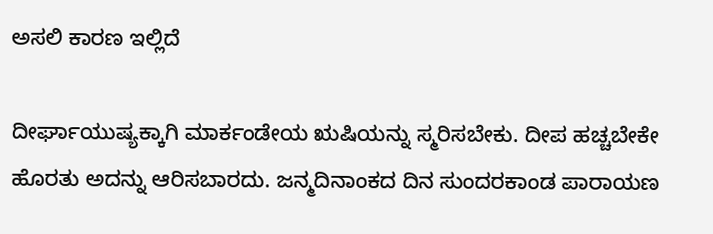ಅಸಲಿ ಕಾರಣ ಇಲ್ಲಿದೆ

ದೀರ್ಘಾಯುಷ್ಯಕ್ಕಾಗಿ ಮಾರ್ಕಂಡೇಯ ಋಷಿಯನ್ನು ಸ್ಮರಿಸಬೇಕು. ದೀಪ ಹಚ್ಚಬೇಕೇ ಹೊರತು ಅದನ್ನು ಆರಿಸಬಾರದು. ಜನ್ಮದಿನಾಂಕದ ದಿನ ಸುಂದರಕಾಂಡ ಪಾರಾಯಣ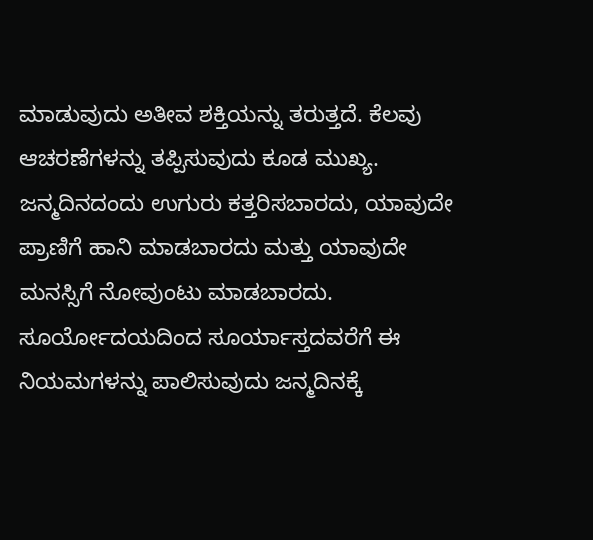ಮಾಡುವುದು ಅತೀವ ಶಕ್ತಿಯನ್ನು ತರುತ್ತದೆ. ಕೆಲವು ಆಚರಣೆಗಳನ್ನು ತಪ್ಪಿಸುವುದು ಕೂಡ ಮುಖ್ಯ. ಜನ್ಮದಿನದಂದು ಉಗುರು ಕತ್ತರಿಸಬಾರದು, ಯಾವುದೇ ಪ್ರಾಣಿಗೆ ಹಾನಿ ಮಾಡಬಾರದು ಮತ್ತು ಯಾವುದೇ ಮನಸ್ಸಿಗೆ ನೋವುಂಟು ಮಾಡಬಾರದು. ಸೂರ್ಯೋದಯದಿಂದ ಸೂರ್ಯಾಸ್ತದವರೆಗೆ ಈ ನಿಯಮಗಳನ್ನು ಪಾಲಿಸುವುದು ಜನ್ಮದಿನಕ್ಕೆ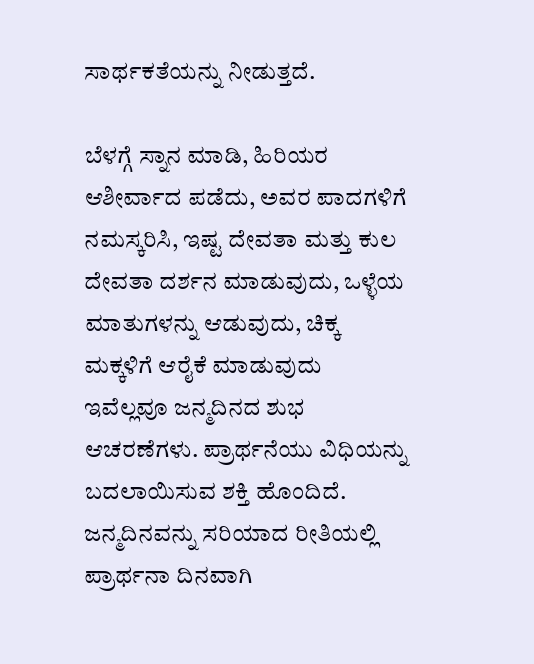ಸಾರ್ಥಕತೆಯನ್ನು ನೀಡುತ್ತದೆ.

ಬೆಳಗ್ಗೆ ಸ್ನಾನ ಮಾಡಿ, ಹಿರಿಯರ ಆಶೀರ್ವಾದ ಪಡೆದು, ಅವರ ಪಾದಗಳಿಗೆ ನಮಸ್ಕರಿಸಿ, ಇಷ್ಟ ದೇವತಾ ಮತ್ತು ಕುಲ ದೇವತಾ ದರ್ಶನ ಮಾಡುವುದು, ಒಳ್ಳೆಯ ಮಾತುಗಳನ್ನು ಆಡುವುದು, ಚಿಕ್ಕ ಮಕ್ಕಳಿಗೆ ಆರೈಕೆ ಮಾಡುವುದು ಇವೆಲ್ಲವೂ ಜನ್ಮದಿನದ ಶುಭ ಆಚರಣೆಗಳು. ಪ್ರಾರ್ಥನೆಯು ವಿಧಿಯನ್ನು ಬದಲಾಯಿಸುವ ಶಕ್ತಿ ಹೊಂದಿದೆ. ಜನ್ಮದಿನವನ್ನು ಸರಿಯಾದ ರೀತಿಯಲ್ಲಿ ಪ್ರಾರ್ಥನಾ ದಿನವಾಗಿ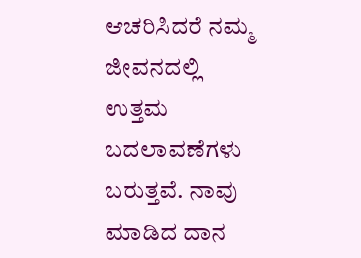ಆಚರಿಸಿದರೆ ನಮ್ಮ ಜೀವನದಲ್ಲಿ ಉತ್ತಮ ಬದಲಾವಣೆಗಳು ಬರುತ್ತವೆ. ನಾವು ಮಾಡಿದ ದಾನ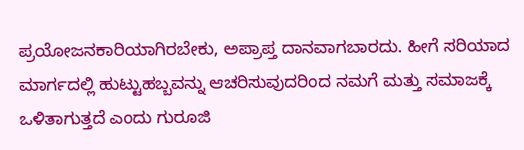ಪ್ರಯೋಜನಕಾರಿಯಾಗಿರಬೇಕು, ಅಪ್ರಾಪ್ತ ದಾನವಾಗಬಾರದು. ಹೀಗೆ ಸರಿಯಾದ ಮಾರ್ಗದಲ್ಲಿ ಹುಟ್ಟುಹಬ್ಬವನ್ನು ಆಚರಿಸುವುದರಿಂದ ನಮಗೆ ಮತ್ತು ಸಮಾಜಕ್ಕೆ ಒಳಿತಾಗುತ್ತದೆ ಎಂದು ಗುರೂಜಿ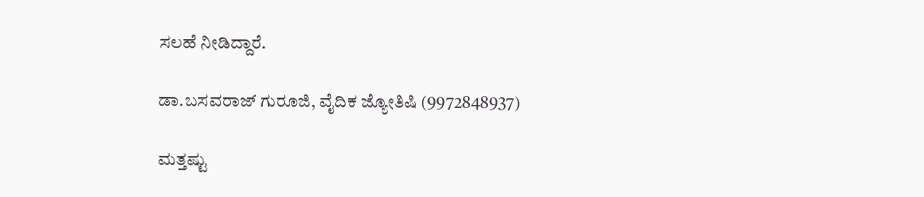ಸಲಹೆ ನೀಡಿದ್ದಾರೆ.

ಡಾ.ಬಸವರಾಜ್ ಗುರೂಜಿ, ವೈದಿಕ ಜ್ಯೋತಿಷಿ (9972848937)

ಮತ್ತಷ್ಟು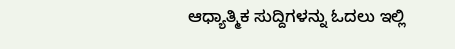ಆಧ್ಯಾತ್ಮಿಕ ಸುದ್ದಿಗಳನ್ನು ಓದಲು ಇಲ್ಲಿ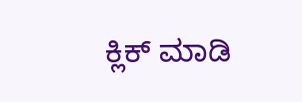ಕ್ಲಿಕ್ ಮಾಡಿ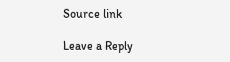Source link

Leave a Reply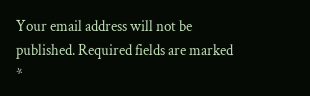Your email address will not be published. Required fields are marked *